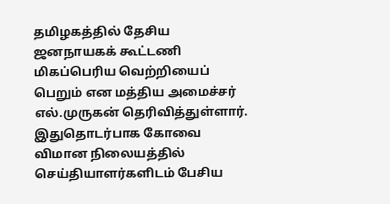தமிழகத்தில் தேசிய ஜனநாயகக் கூட்டணி மிகப்பெரிய வெற்றியைப் பெறும் என மத்திய அமைச்சர் எல்.முருகன் தெரிவித்துள்ளார்.
இதுதொடர்பாக கோவை விமான நிலையத்தில் செய்தியாளர்களிடம் பேசிய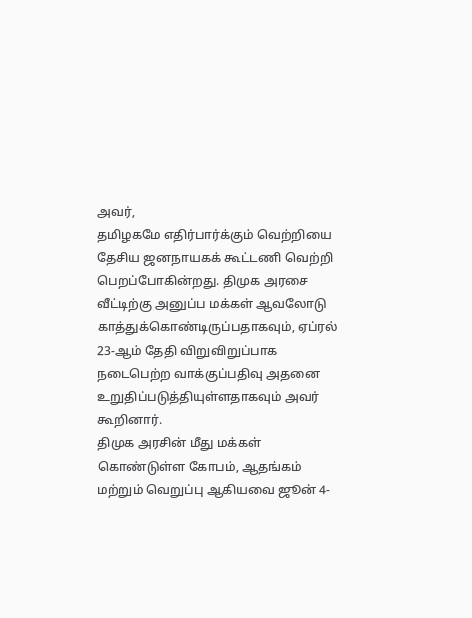அவர்,
தமிழகமே எதிர்பார்க்கும் வெற்றியை தேசிய ஜனநாயகக் கூட்டணி வெற்றி பெறப்போகின்றது. திமுக அரசை வீட்டிற்கு அனுப்ப மக்கள் ஆவலோடு காத்துக்கொண்டிருப்பதாகவும், ஏப்ரல் 23-ஆம் தேதி விறுவிறுப்பாக நடைபெற்ற வாக்குப்பதிவு அதனை உறுதிப்படுத்தியுள்ளதாகவும் அவர் கூறினார்.
திமுக அரசின் மீது மக்கள் கொண்டுள்ள கோபம், ஆதங்கம் மற்றும் வெறுப்பு ஆகியவை ஜூன் 4-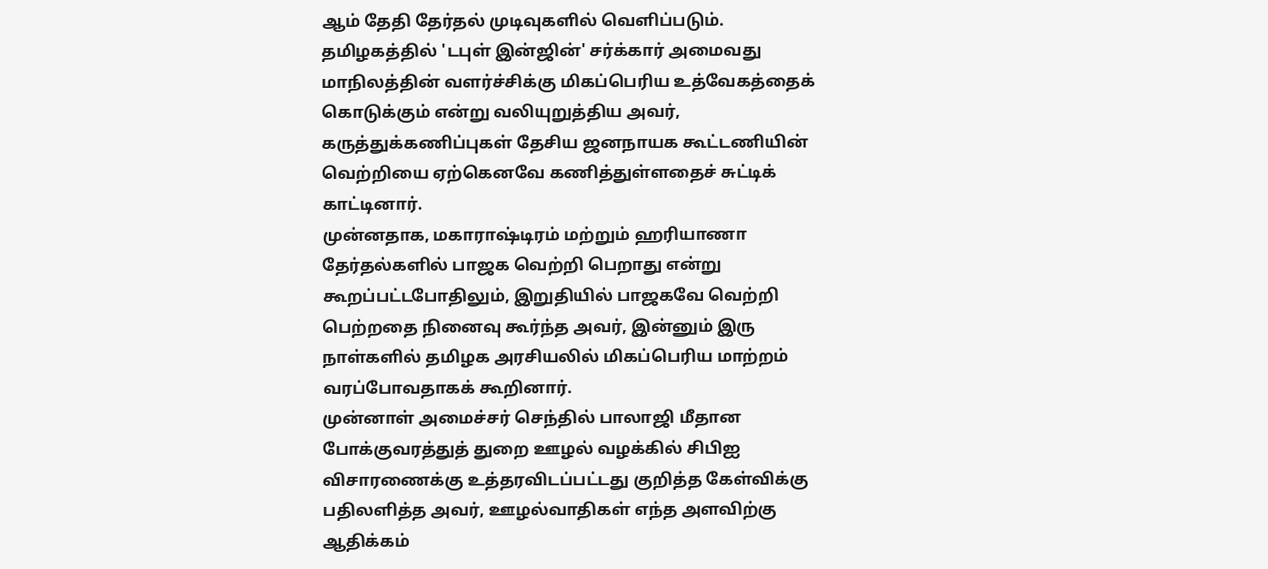ஆம் தேதி தேர்தல் முடிவுகளில் வெளிப்படும்.
தமிழகத்தில் 'டபுள் இன்ஜின்' சர்க்கார் அமைவது மாநிலத்தின் வளர்ச்சிக்கு மிகப்பெரிய உத்வேகத்தைக் கொடுக்கும் என்று வலியுறுத்திய அவர், கருத்துக்கணிப்புகள் தேசிய ஜனநாயக கூட்டணியின் வெற்றியை ஏற்கெனவே கணித்துள்ளதைச் சுட்டிக் காட்டினார்.
முன்னதாக, மகாராஷ்டிரம் மற்றும் ஹரியாணா தேர்தல்களில் பாஜக வெற்றி பெறாது என்று கூறப்பட்டபோதிலும், இறுதியில் பாஜகவே வெற்றி பெற்றதை நினைவு கூர்ந்த அவர், இன்னும் இரு நாள்களில் தமிழக அரசியலில் மிகப்பெரிய மாற்றம் வரப்போவதாகக் கூறினார்.
முன்னாள் அமைச்சர் செந்தில் பாலாஜி மீதான போக்குவரத்துத் துறை ஊழல் வழக்கில் சிபிஐ விசாரணைக்கு உத்தரவிடப்பட்டது குறித்த கேள்விக்கு பதிலளித்த அவர், ஊழல்வாதிகள் எந்த அளவிற்கு ஆதிக்கம்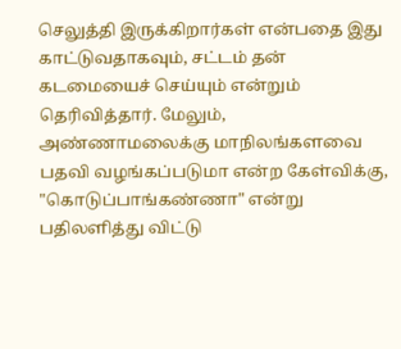செலுத்தி இருக்கிறார்கள் என்பதை இது காட்டுவதாகவும், சட்டம் தன் கடமையைச் செய்யும் என்றும் தெரிவித்தார். மேலும், அண்ணாமலைக்கு மாநிலங்களவை பதவி வழங்கப்படுமா என்ற கேள்விக்கு, "கொடுப்பாங்கண்ணா" என்று பதிலளித்து விட்டு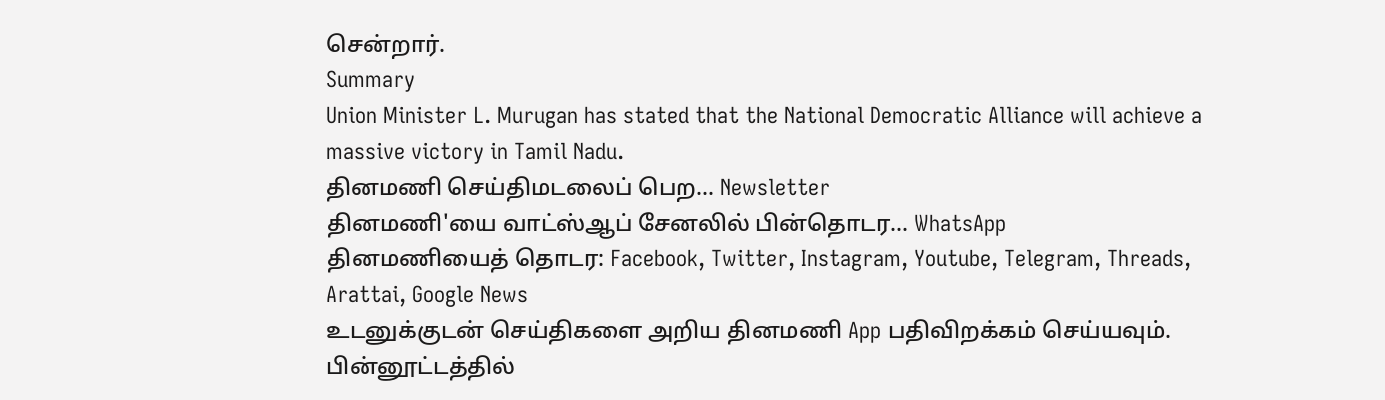சென்றார்.
Summary
Union Minister L. Murugan has stated that the National Democratic Alliance will achieve a massive victory in Tamil Nadu.
தினமணி செய்திமடலைப் பெற... Newsletter
தினமணி'யை வாட்ஸ்ஆப் சேனலில் பின்தொடர... WhatsApp
தினமணியைத் தொடர: Facebook, Twitter, Instagram, Youtube, Telegram, Threads, Arattai, Google News
உடனுக்குடன் செய்திகளை அறிய தினமணி App பதிவிறக்கம் செய்யவும்.
பின்னூட்டத்தில்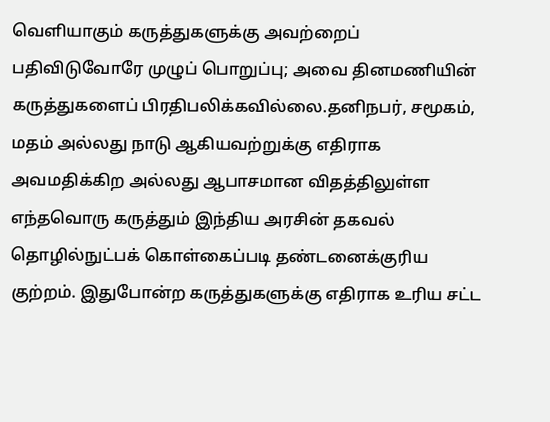வெளியாகும் கருத்துகளுக்கு அவற்றைப் பதிவிடுவோரே முழுப் பொறுப்பு; அவை தினமணியின் கருத்துகளைப் பிரதிபலிக்கவில்லை.தனிநபர், சமூகம், மதம் அல்லது நாடு ஆகியவற்றுக்கு எதிராக அவமதிக்கிற அல்லது ஆபாசமான விதத்திலுள்ள எந்தவொரு கருத்தும் இந்திய அரசின் தகவல் தொழில்நுட்பக் கொள்கைப்படி தண்டனைக்குரிய குற்றம். இதுபோன்ற கருத்துகளுக்கு எதிராக உரிய சட்ட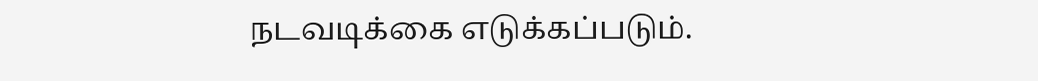நடவடிக்கை எடுக்கப்படும்.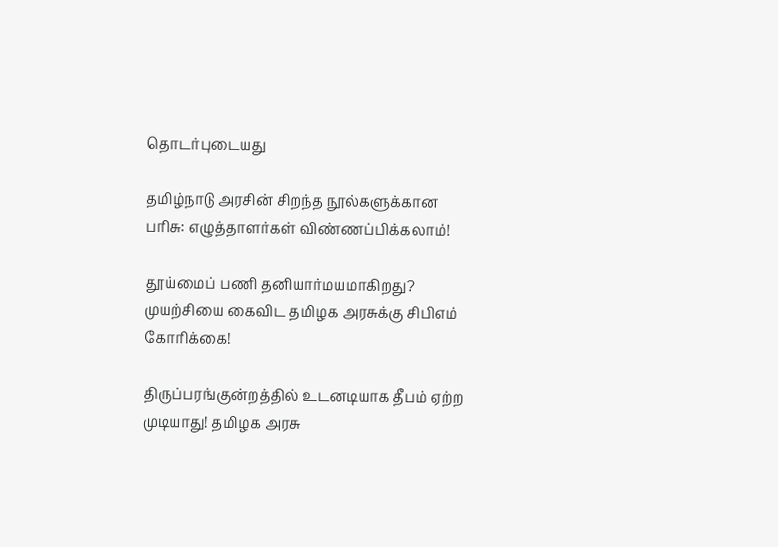தொடர்புடையது

தமிழ்நாடு அரசின் சிறந்த நூல்களுக்கான பரிசு: எழுத்தாளர்கள் விண்ணப்பிக்கலாம்!

தூய்மைப் பணி தனியார்மயமாகிறது? முயற்சியை கைவிட தமிழக அரசுக்கு சிபிஎம் கோரிக்கை!

திருப்பரங்குன்றத்தில் உடனடியாக தீபம் ஏற்ற முடியாது! தமிழக அரசு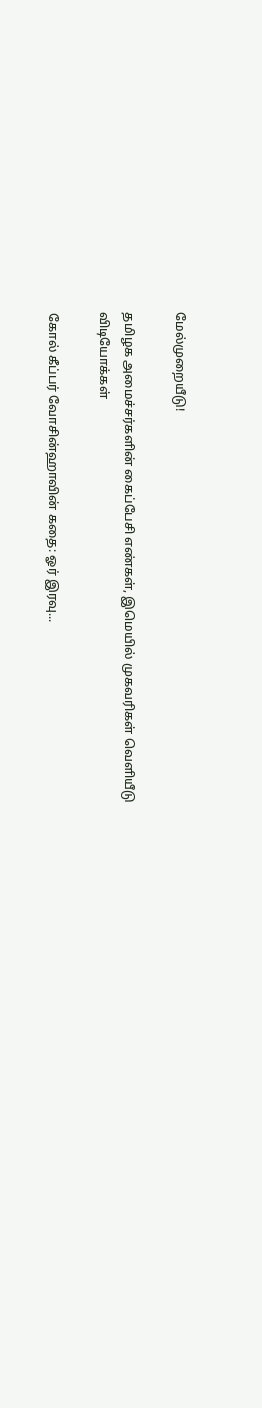மேல்முறையீடு!

தமிழக அமைச்சர்களின் கைப்பேசி எண்கள், இமெயில் முகவரிகள் வெளியீடு
விடியோக்கள்

கோல் கீப்பர் வோசின்ஹாவின் கதை: ஓர் இரவு...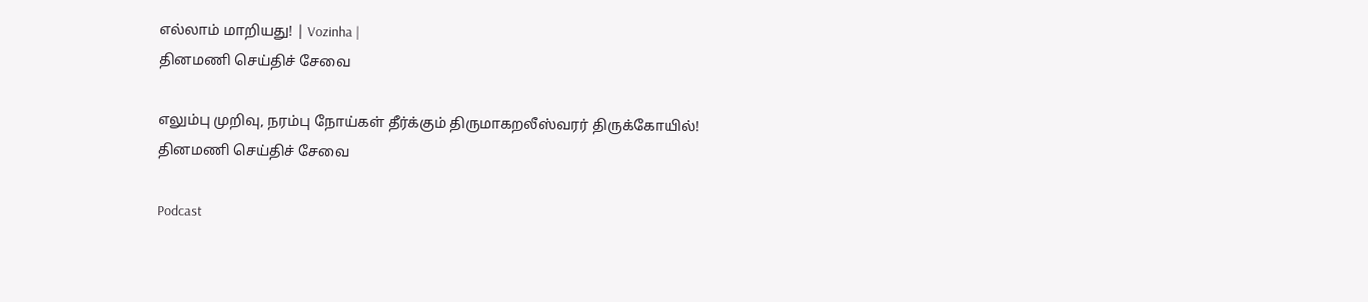எல்லாம் மாறியது! | Vozinha |
தினமணி செய்திச் சேவை

எலும்பு முறிவு, நரம்பு நோய்கள் தீர்க்கும் திருமாகறலீஸ்வரர் திருக்கோயில்!
தினமணி செய்திச் சேவை

Podcast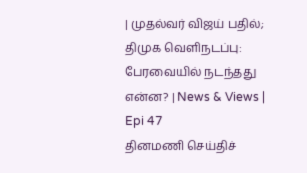| முதல்வர் விஜய் பதில்; திமுக வெளிநடப்பு: பேரவையில் நடந்தது என்ன? | News & Views | Epi 47
தினமணி செய்திச்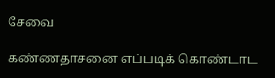சேவை

கண்ணதாசனை எப்படிக் கொண்டாட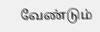வேண்டும்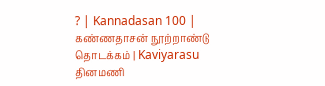? | Kannadasan 100 | கண்ணதாசன் நூற்றாண்டு தொடக்கம் | Kaviyarasu
தினமணி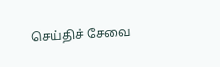செய்திச் சேவை